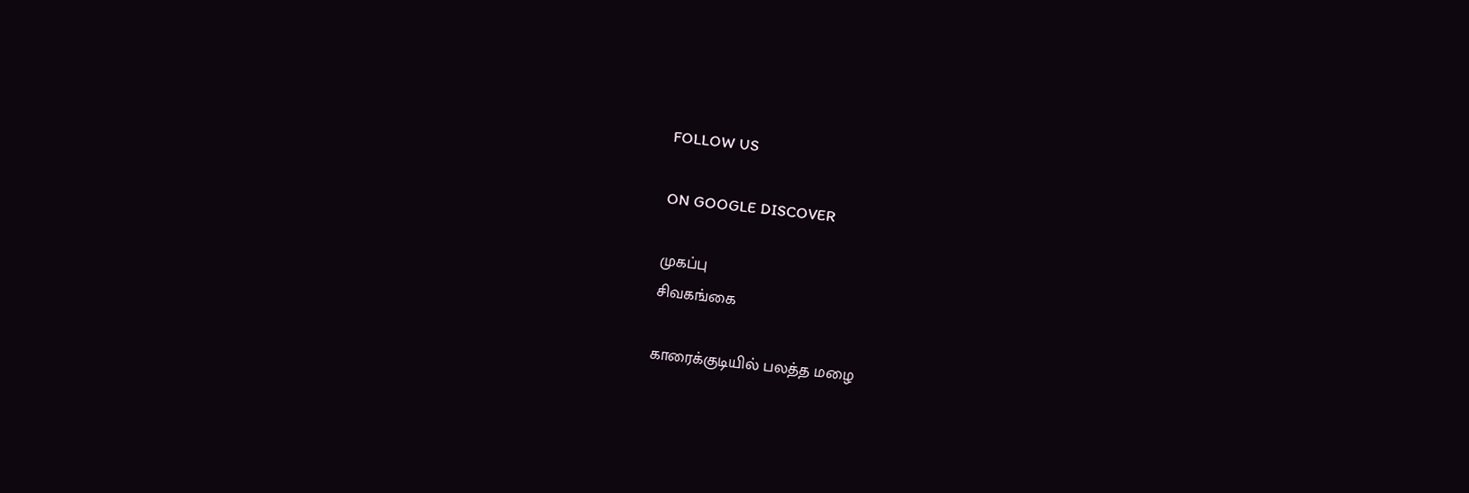FOLLOW US

ON GOOGLE DISCOVER

முகப்பு
சிவகங்கை

காரைக்குடியில் பலத்த மழை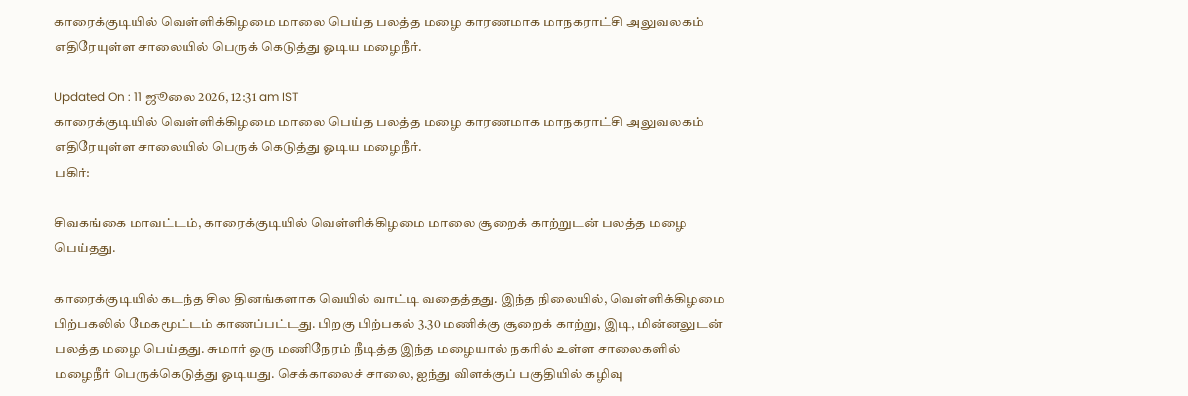காரைக்குடியில் வெள்ளிக்கிழமை மாலை பெய்த பலத்த மழை காரணமாக மாநகராட்சி அலுவலகம் எதிரேயுள்ள சாலையில் பெருக் கெடுத்து ஓடிய மழைநீர்.

Updated On : 11 ஜூலை 2026, 12:31 am IST
காரைக்குடியில் வெள்ளிக்கிழமை மாலை பெய்த பலத்த மழை காரணமாக மாநகராட்சி அலுவலகம் எதிரேயுள்ள சாலையில் பெருக் கெடுத்து ஓடிய மழைநீர்.
பகிர்:

சிவகங்கை மாவட்டம், காரைக்குடியில் வெள்ளிக்கிழமை மாலை சூறைக் காற்றுடன் பலத்த மழை பெய்தது.

காரைக்குடியில் கடந்த சில தினங்களாக வெயில் வாட்டி வதைத்தது. இந்த நிலையில், வெள்ளிக்கிழமை பிற்பகலில் மேகமூட்டம் காணப்பட்டது. பிறகு பிற்பகல் 3.30 மணிக்கு சூறைக் காற்று, இடி, மின்னலுடன் பலத்த மழை பெய்தது. சுமார் ஒரு மணிநேரம் நீடித்த இந்த மழையால் நகரில் உள்ள சாலைகளில் மழைநீர் பெருக்கெடுத்து ஓடியது. செக்காலைச் சாலை, ஐந்து விளக்குப் பகுதியில் கழிவு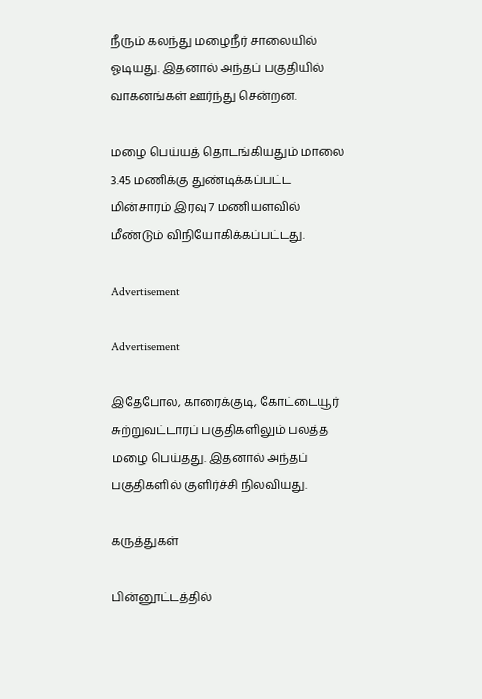நீரும் கலந்து மழைநீர் சாலையில் ஓடியது. இதனால் அந்தப் பகுதியில் வாகனங்கள் ஊர்ந்து சென்றன.

மழை பெய்யத் தொடங்கியதும் மாலை 3.45 மணிக்கு துண்டிக்கப்பட்ட மின்சாரம் இரவு 7 மணியளவில் மீண்டும் விநியோகிக்கப்பட்டது.

Advertisement

Advertisement

இதேபோல, காரைக்குடி, கோட்டையூர் சுற்றுவட்டாரப் பகுதிகளிலும் பலத்த மழை பெய்தது. இதனால் அந்தப் பகுதிகளில் குளிர்ச்சி நிலவியது.

கருத்துகள்

பின்னூட்டத்தில்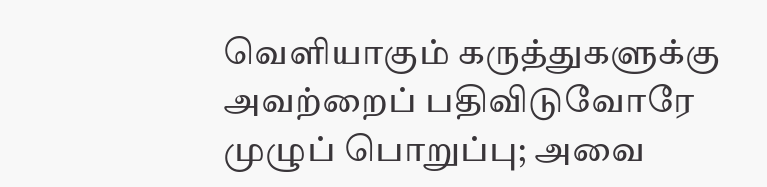வெளியாகும் கருத்துகளுக்கு அவற்றைப் பதிவிடுவோரே முழுப் பொறுப்பு; அவை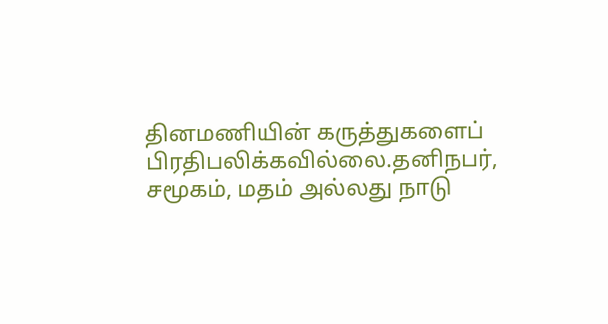தினமணியின் கருத்துகளைப் பிரதிபலிக்கவில்லை.தனிநபர், சமூகம், மதம் அல்லது நாடு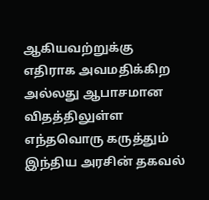ஆகியவற்றுக்கு எதிராக அவமதிக்கிற அல்லது ஆபாசமான விதத்திலுள்ள எந்தவொரு கருத்தும் இந்திய அரசின் தகவல்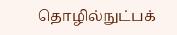தொழில்நுட்பக்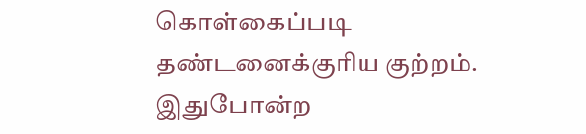கொள்கைப்படி தண்டனைக்குரிய குற்றம். இதுபோன்ற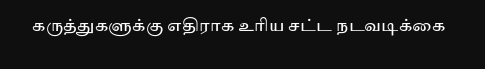கருத்துகளுக்கு எதிராக உரிய சட்ட நடவடிக்கை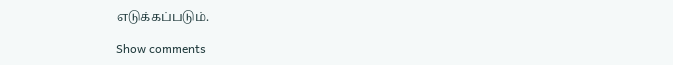எடுக்கப்படும்.

Show comments